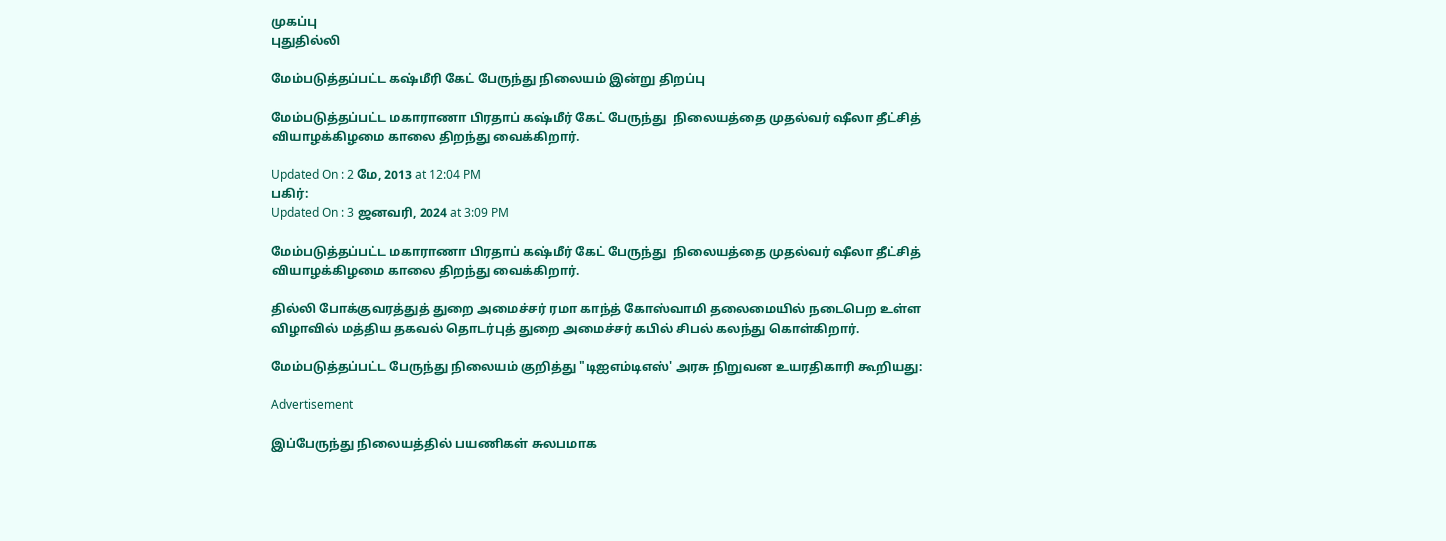முகப்பு
புதுதில்லி

மேம்படுத்தப்பட்ட கஷ்மீரி கேட் பேருந்து நிலையம் இன்று திறப்பு

மேம்படுத்தப்பட்ட மகாராணா பிரதாப் கஷ்மீர் கேட் பேருந்து  நிலையத்தை முதல்வர் ஷீலா தீட்சித் வியாழக்கிழமை காலை திறந்து வைக்கிறார்.

Updated On : 2 மே, 2013 at 12:04 PM
பகிர்:
Updated On : 3 ஜனவரி, 2024 at 3:09 PM

மேம்படுத்தப்பட்ட மகாராணா பிரதாப் கஷ்மீர் கேட் பேருந்து  நிலையத்தை முதல்வர் ஷீலா தீட்சித் வியாழக்கிழமை காலை திறந்து வைக்கிறார்.

தில்லி போக்குவரத்துத் துறை அமைச்சர் ரமா காந்த் கோஸ்வாமி தலைமையில் நடைபெற உள்ள விழாவில் மத்திய தகவல் தொடர்புத் துறை அமைச்சர் கபில் சிபல் கலந்து கொள்கிறார்.

மேம்படுத்தப்பட்ட பேருந்து நிலையம் குறித்து "டிஐஎம்டிஎஸ்' அரசு நிறுவன உயரதிகாரி கூறியது:

Advertisement

இப்பேருந்து நிலையத்தில் பயணிகள் சுலபமாக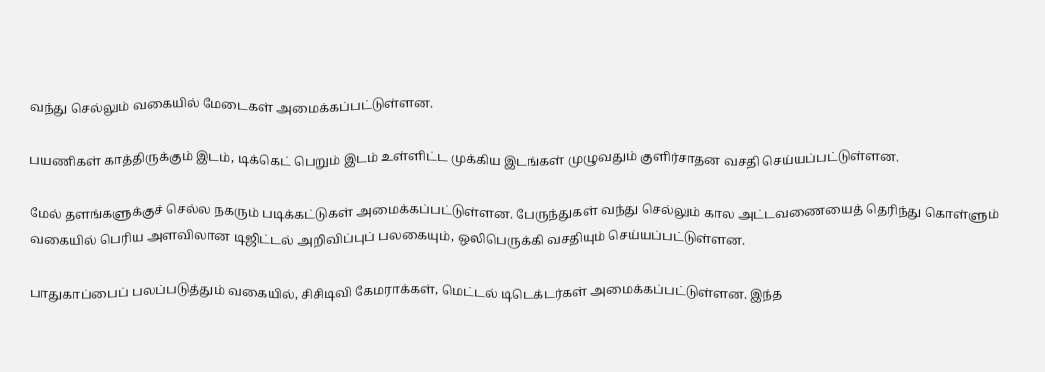வந்து செல்லும் வகையில் மேடைகள் அமைக்கப்பட்டுள்ளன.

பயணிகள் காத்திருக்கும் இடம், டிக்கெட் பெறும் இடம் உள்ளிட்ட முக்கிய இடங்கள் முழுவதும் குளிர்சாதன வசதி செய்யப்பட்டுள்ளன.

மேல் தளங்களுக்குச் செல்ல நகரும் படிக்கட்டுகள் அமைக்கப்பட்டுள்ளன. பேருந்துகள் வந்து செல்லும் கால அட்டவணையைத் தெரிந்து கொள்ளும் வகையில் பெரிய அளவிலான டிஜிட்டல் அறிவிப்புப் பலகையும், ஒலிபெருக்கி வசதியும் செய்யப்பட்டுள்ளன.

பாதுகாப்பைப் பலப்படுத்தும் வகையில், சிசிடிவி கேமராக்கள், மெட்டல் டிடெக்டர்கள் அமைக்கப்பட்டுள்ளன. இந்த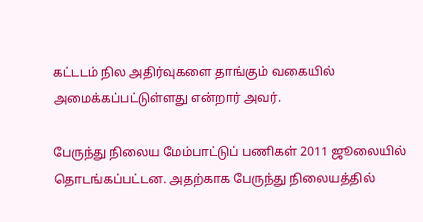கட்டடம் நில அதிர்வுகளை தாங்கும் வகையில் அமைக்கப்பட்டுள்ளது என்றார் அவர்.

பேருந்து நிலைய மேம்பாட்டுப் பணிகள் 2011 ஜூலையில் தொடங்கப்பட்டன. அதற்காக பேருந்து நிலையத்தில்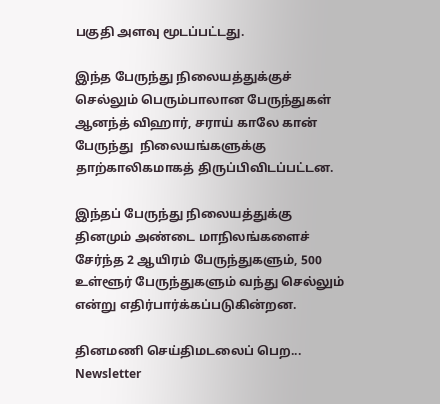பகுதி அளவு மூடப்பட்டது.

இந்த பேருந்து நிலையத்துக்குச் செல்லும் பெரும்பாலான பேருந்துகள் ஆனந்த் விஹார், சராய் காலே கான் பேருந்து  நிலையங்களுக்கு தாற்காலிகமாகத் திருப்பிவிடப்பட்டன.

இந்தப் பேருந்து நிலையத்துக்கு தினமும் அண்டை மாநிலங்களைச் சேர்ந்த 2 ஆயிரம் பேருந்துகளும், 500 உள்ளூர் பேருந்துகளும் வந்து செல்லும் என்று எதிர்பார்க்கப்படுகின்றன.

தினமணி செய்திமடலைப் பெற... Newsletter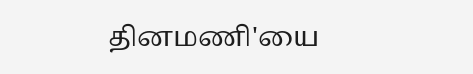தினமணி'யை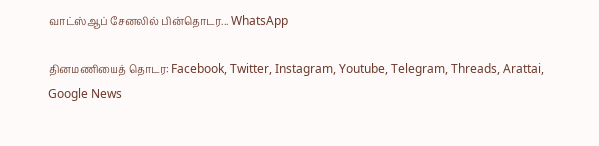வாட்ஸ்ஆப் சேனலில் பின்தொடர... WhatsApp

தினமணியைத் தொடர: Facebook, Twitter, Instagram, Youtube, Telegram, Threads, Arattai, Google News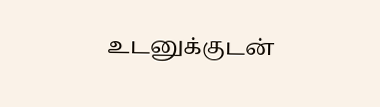உடனுக்குடன்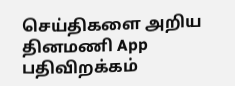செய்திகளை அறிய தினமணி App பதிவிறக்கம்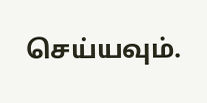செய்யவும்.